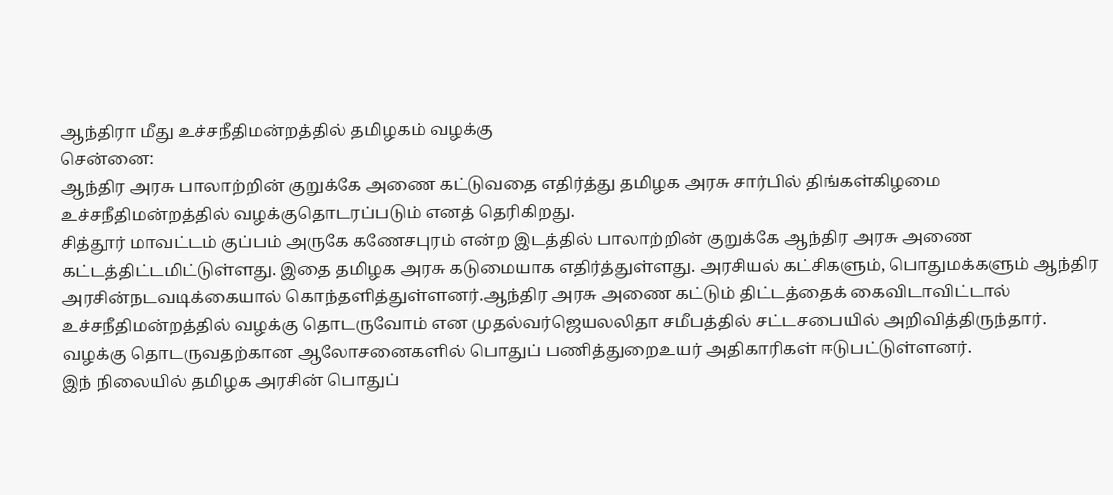ஆந்திரா மீது உச்சநீதிமன்றத்தில் தமிழகம் வழக்கு
சென்னை:
ஆந்திர அரசு பாலாற்றின் குறுக்கே அணை கட்டுவதை எதிர்த்து தமிழக அரசு சார்பில் திங்கள்கிழமை உச்சநீதிமன்றத்தில் வழக்குதொடரப்படும் எனத் தெரிகிறது.
சித்தூர் மாவட்டம் குப்பம் அருகே கணேசபுரம் என்ற இடத்தில் பாலாற்றின் குறுக்கே ஆந்திர அரசு அணை கட்டத்திட்டமிட்டுள்ளது. இதை தமிழக அரசு கடுமையாக எதிர்த்துள்ளது. அரசியல் கட்சிகளும், பொதுமக்களும் ஆந்திர அரசின்நடவடிக்கையால் கொந்தளித்துள்ளனர்.ஆந்திர அரசு அணை கட்டும் திட்டத்தைக் கைவிடாவிட்டால் உச்சநீதிமன்றத்தில் வழக்கு தொடருவோம் என முதல்வர்ஜெயலலிதா சமீபத்தில் சட்டசபையில் அறிவித்திருந்தார். வழக்கு தொடருவதற்கான ஆலோசனைகளில் பொதுப் பணித்துறைஉயர் அதிகாரிகள் ஈடுபட்டுள்ளனர்.
இந் நிலையில் தமிழக அரசின் பொதுப்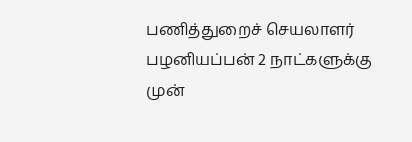பணித்துறைச் செயலாளர் பழனியப்பன் 2 நாட்களுக்கு முன்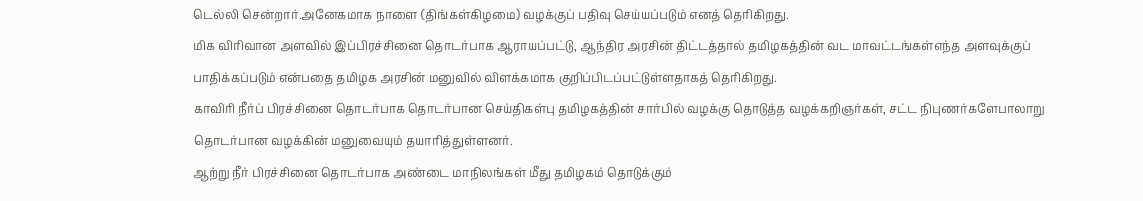டெல்லி சென்றார்.அனேகமாக நாளை (திங்கள்கிழமை) வழக்குப் பதிவு செய்யப்படும் எனத் தெரிகிறது.
மிக விரிவான அளவில் இப்பிரச்சினை தொடர்பாக ஆராயப்பட்டு, ஆந்திர அரசின் திட்டத்தால் தமிழகத்தின் வட மாவட்டங்கள்எந்த அளவுக்குப் பாதிக்கப்படும் என்பதை தமிழக அரசின் மனுவில் விளக்கமாக குறிப்பிடப்பட்டுள்ளதாகத் தெரிகிறது.
காவிரி நீர்ப் பிரச்சினை தொடர்பாக தொடர்பான செய்திகள்பு தமிழகத்தின் சார்பில் வழக்கு தொடுத்த வழக்கறிஞர்கள், சட்ட நிபுணர்களேபாலாறு தொடர்பான வழக்கின் மனுவையும் தயாரித்துள்ளனர்.
ஆற்று நீர் பிரச்சினை தொடர்பாக அண்டை மாநிலங்கள் மீது தமிழகம் தொடுக்கும்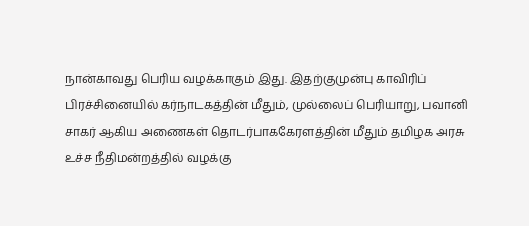நான்காவது பெரிய வழக்காகும் இது. இதற்குமுன்பு காவிரிப் பிரச்சினையில் கர்நாடகத்தின் மீதும், முல்லைப் பெரியாறு, பவானி சாகர் ஆகிய அணைகள் தொடர்பாககேரளத்தின் மீதும் தமிழக அரசு உச்ச நீதிமன்றத்தில் வழக்கு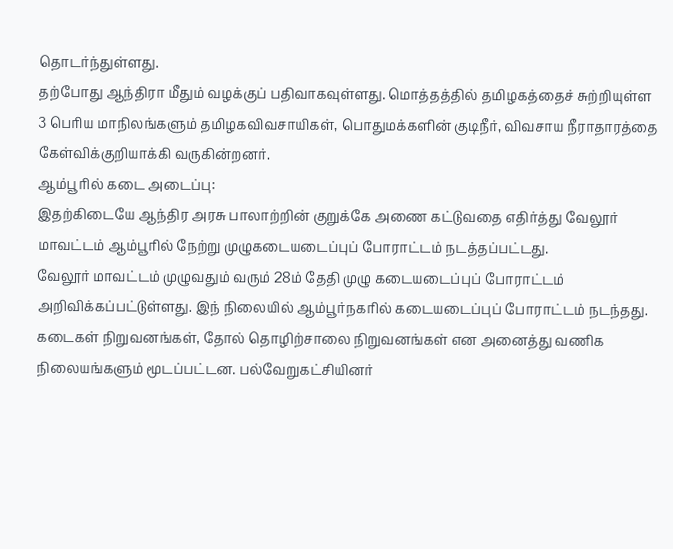தொடர்ந்துள்ளது.
தற்போது ஆந்திரா மீதும் வழக்குப் பதிவாகவுள்ளது. மொத்தத்தில் தமிழகத்தைச் சுற்றியுள்ள 3 பெரிய மாநிலங்களும் தமிழகவிவசாயிகள், பொதுமக்களின் குடிநீர், விவசாய நீராதாரத்தை கேள்விக்குறியாக்கி வருகின்றனர்.
ஆம்பூரில் கடை அடைப்பு:
இதற்கிடையே ஆந்திர அரசு பாலாற்றின் குறுக்கே அணை கட்டுவதை எதிர்த்து வேலூர் மாவட்டம் ஆம்பூரில் நேற்று முழுகடையடைப்புப் போராட்டம் நடத்தப்பட்டது.
வேலூர் மாவட்டம் முழுவதும் வரும் 28ம் தேதி முழு கடையடைப்புப் போராட்டம் அறிவிக்கப்பட்டுள்ளது. இந் நிலையில் ஆம்பூர்நகரில் கடையடைப்புப் போராட்டம் நடந்தது.
கடைகள் நிறுவனங்கள், தோல் தொழிற்சாலை நிறுவனங்கள் என அனைத்து வணிக நிலையங்களும் மூடப்பட்டன. பல்வேறுகட்சியினர்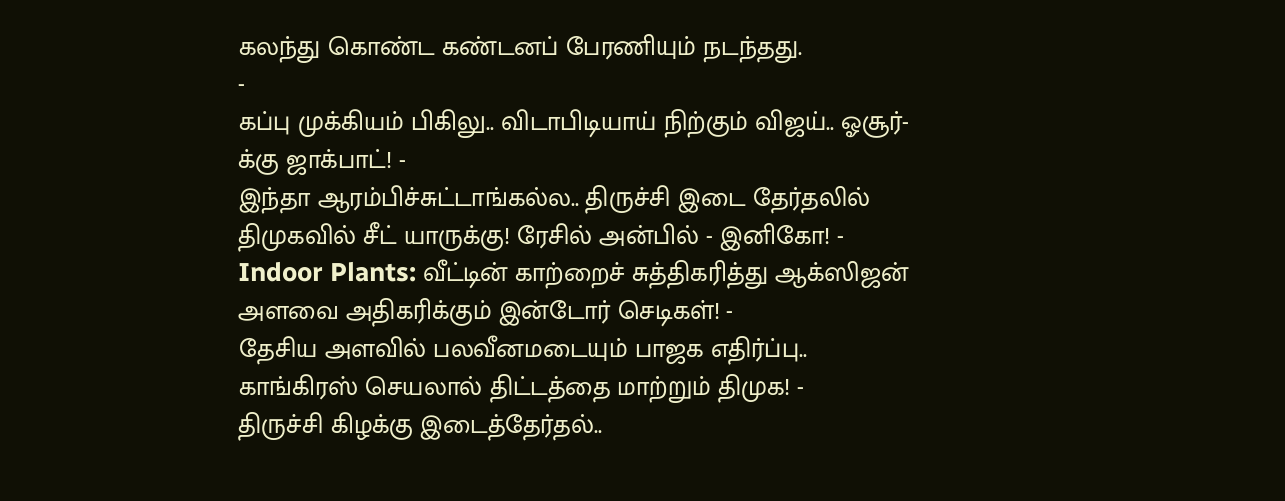கலந்து கொண்ட கண்டனப் பேரணியும் நடந்தது.
-
கப்பு முக்கியம் பிகிலு.. விடாபிடியாய் நிற்கும் விஜய்.. ஓசூர்-க்கு ஜாக்பாட்! -
இந்தா ஆரம்பிச்சுட்டாங்கல்ல.. திருச்சி இடை தேர்தலில் திமுகவில் சீட் யாருக்கு! ரேசில் அன்பில் - இனிகோ! -
Indoor Plants: வீட்டின் காற்றைச் சுத்திகரித்து ஆக்ஸிஜன் அளவை அதிகரிக்கும் இன்டோர் செடிகள்! -
தேசிய அளவில் பலவீனமடையும் பாஜக எதிர்ப்பு.. காங்கிரஸ் செயலால் திட்டத்தை மாற்றும் திமுக! -
திருச்சி கிழக்கு இடைத்தேர்தல்..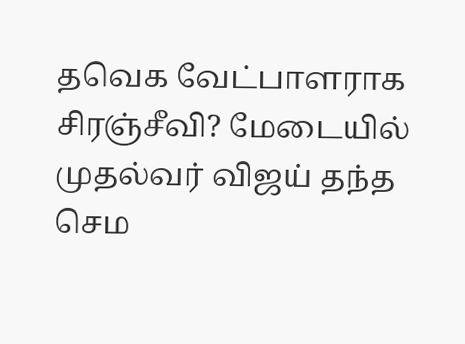தவெக வேட்பாளராக சிரஞ்சீவி? மேடையில் முதல்வர் விஜய் தந்த செம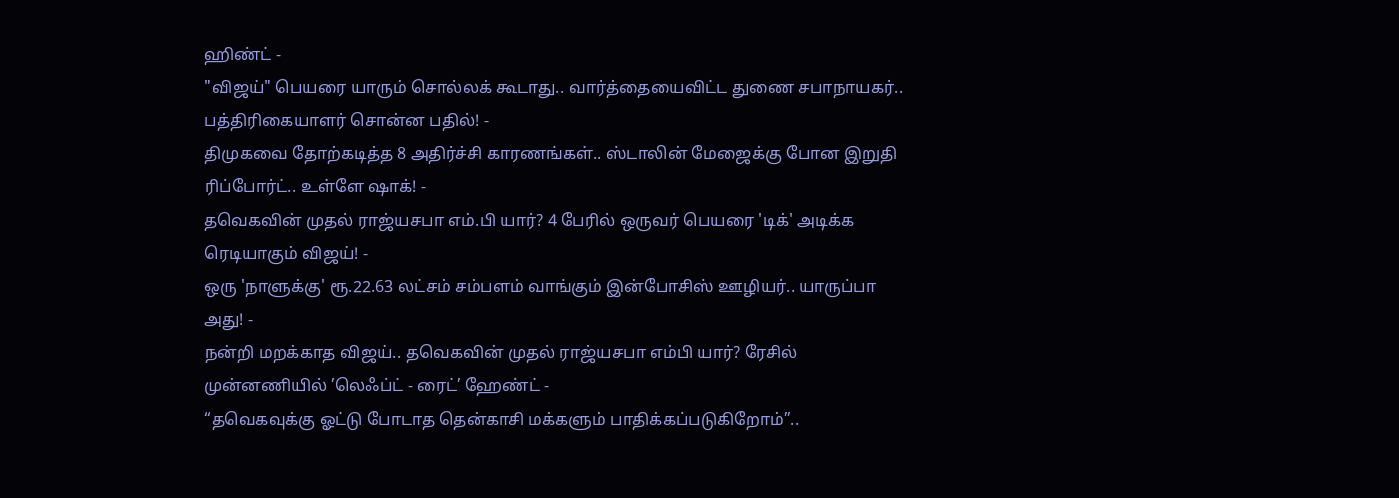ஹிண்ட் -
"விஜய்" பெயரை யாரும் சொல்லக் கூடாது.. வார்த்தையைவிட்ட துணை சபாநாயகர்.. பத்திரிகையாளர் சொன்ன பதில்! -
திமுகவை தோற்கடித்த 8 அதிர்ச்சி காரணங்கள்.. ஸ்டாலின் மேஜைக்கு போன இறுதி ரிப்போர்ட்.. உள்ளே ஷாக்! -
தவெகவின் முதல் ராஜ்யசபா எம்.பி யார்? 4 பேரில் ஒருவர் பெயரை 'டிக்' அடிக்க ரெடியாகும் விஜய்! -
ஒரு 'நாளுக்கு' ரூ.22.63 லட்சம் சம்பளம் வாங்கும் இன்போசிஸ் ஊழியர்.. யாருப்பா அது! -
நன்றி மறக்காத விஜய்.. தவெகவின் முதல் ராஜ்யசபா எம்பி யார்? ரேசில் முன்னணியில் ’லெஃப்ட் - ரைட்’ ஹேண்ட் -
“தவெகவுக்கு ஓட்டு போடாத தென்காசி மக்களும் பாதிக்கப்படுகிறோம்”..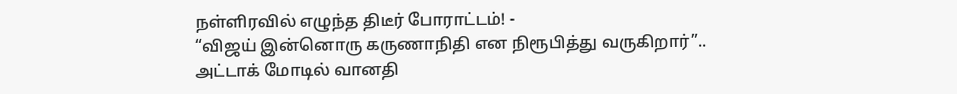நள்ளிரவில் எழுந்த திடீர் போராட்டம்! -
“விஜய் இன்னொரு கருணாநிதி என நிரூபித்து வருகிறார்”.. அட்டாக் மோடில் வானதி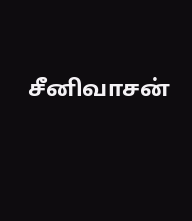சீனிவாசன்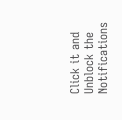Click it and Unblock the Notifications